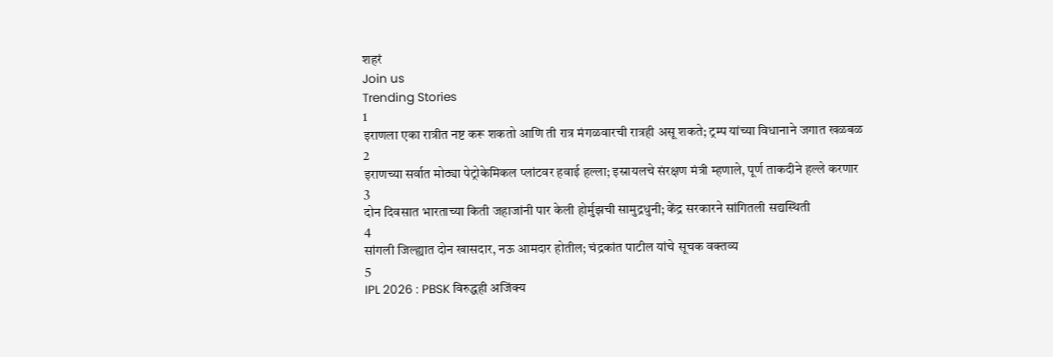शहरं
Join us
Trending Stories
1
इराणला एका रात्रीत नष्ट करू शकतो आणि ती रात्र मंगळवारची रात्रही असू शकते; ट्रम्प यांच्या विधानाने जगात खळबळ
2
इराणच्या सर्वात मोठ्या पेट्रोकेमिकल प्लांटवर हवाई हल्ला; इस्रायलचे संरक्षण मंत्री म्हणाले, पूर्ण ताकदीने हल्ले करणार
3
दोन दिवसात भारताच्या किती जहाजांनी पार केली होर्मुझची सामुद्रधुनी; केंद्र सरकारने सांगितली सद्यस्थिती
4
सांगली जिल्ह्यात दोन खासदार, नऊ आमदार होतील; चंद्रकांत पाटील यांचे सूचक वक्तव्य
5
IPL 2026 : PBSK विरुद्धही अजिंक्य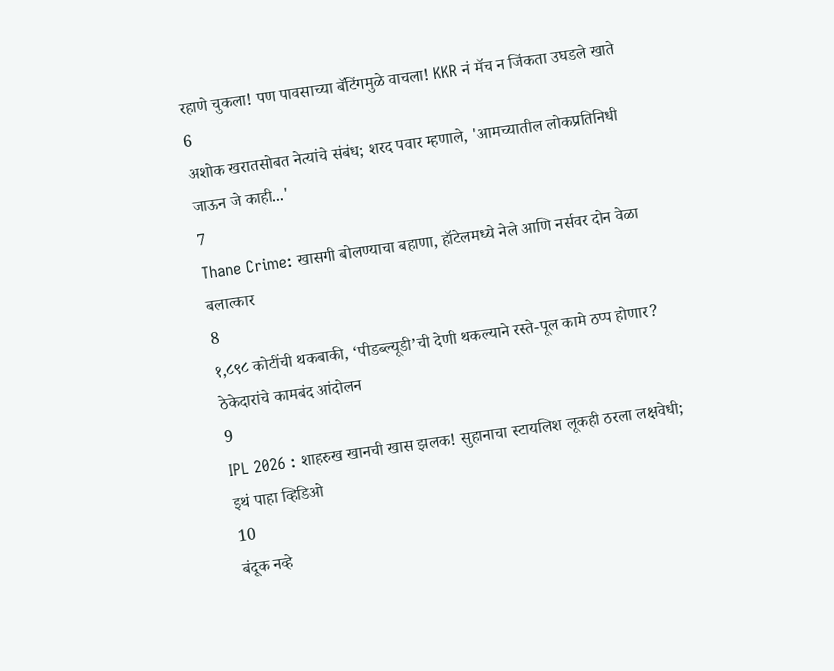रहाणे चुकला! पण पावसाच्या बॅटिंगमुळे वाचला! KKR नं मॅच न जिंकता उघडले खाते
6
अशोक खरातसोबत नेत्यांचे संबंध; शरद पवार म्हणाले, 'आमच्यातील लोकप्रतिनिधी जाऊन जे काही...'
7
Thane Crime: खासगी बोलण्याचा बहाणा, हॉटेलमध्ये नेले आणि नर्सवर दोन वेळा बलात्कार
8
१,८९८ कोटींची थकबाकी, ‘पीडब्ल्यूडी’ची देणी थकल्याने रस्ते-पूल कामे ठप्प होणार? ठेकेदारांचे कामबंद आंदोलन
9
IPL 2026 : शाहरुख खानची खास झलक! सुहानाचा स्टायलिश लूकही ठरला लक्षवेधी; इथं पाहा व्हिडिओ
10
बंदूक नव्हे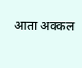आता अक्कल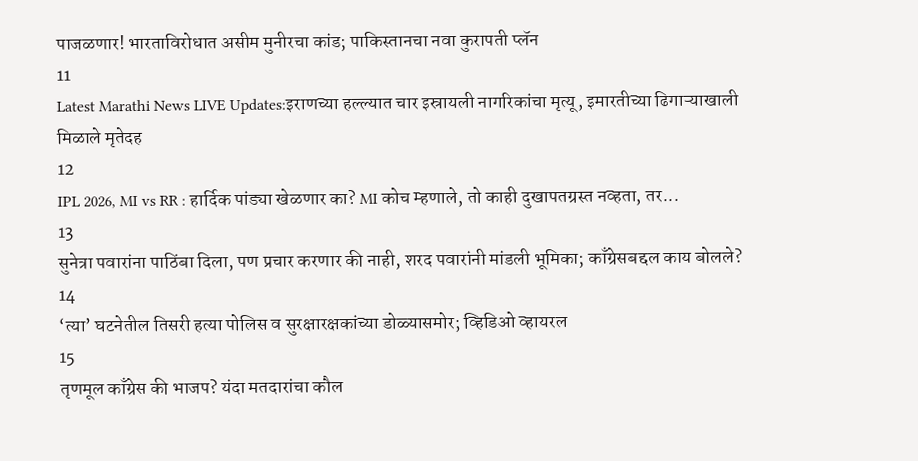पाजळणार! भारताविरोधात असीम मुनीरचा कांड; पाकिस्तानचा नवा कुरापती प्लॅन
11
Latest Marathi News LIVE Updates:इराणच्या हल्ल्यात चार इस्रायली नागरिकांचा मृत्यू, इमारतीच्या ढिगाऱ्याखाली मिळाले मृतेदह
12
IPL 2026, MI vs RR : हार्दिक पांड्या खेळणार का? MI कोच म्हणाले, तो काही दुखापतग्रस्त नव्हता, तर...
13
सुनेत्रा पवारांना पाठिंबा दिला, पण प्रचार करणार की नाही, शरद पवारांनी मांडली भूमिका; काँग्रेसबद्दल काय बोलले?
14
‘त्या’ घटनेतील तिसरी हत्या पोलिस व सुरक्षारक्षकांच्या डोळ्यासमोर; व्हिडिओ व्हायरल
15
तृणमूल काँग्रेस की भाजप? यंदा मतदारांचा कौल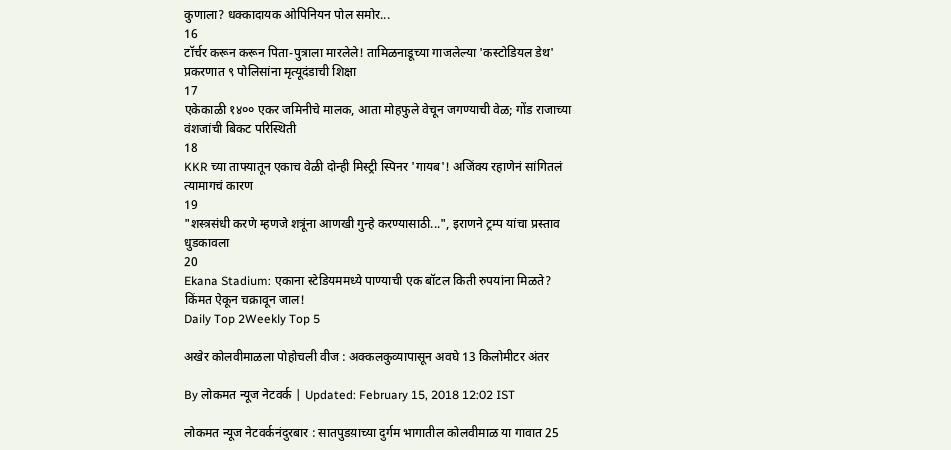कुणाला? धक्कादायक ओपिनियन पोल समोर...
16
टॉर्चर करून करून पिता-पुत्राला मारलेले! तामिळनाडूच्या गाजलेल्या 'कस्टोडियल डेथ' प्रकरणात ९ पोलिसांना मृत्यूदंडाची शिक्षा
17
एकेकाळी १४०० एकर जमिनीचे मालक, आता मोहफुले वेचून जगण्याची वेळ; गोंड राजाच्या वंशजांची बिकट परिस्थिती
18
KKR च्या ताफ्यातून एकाच वेळी दोन्ही मिस्ट्री स्पिनर 'गायब'! अजिंक्य रहाणेनं सांगितलं त्यामागचं कारण
19
"शस्त्रसंधी करणे म्हणजे शत्रूंना आणखी गुन्हे करण्यासाठी...", इराणने ट्रम्प यांचा प्रस्ताव धुडकावला
20
Ekana Stadium: एकाना स्टेडियममध्ये पाण्याची एक बॉटल किती रुपयांना मिळते? किंमत ऐकून चक्रावून जाल!
Daily Top 2Weekly Top 5

अखेर कोलवीमाळला पोहोचली वीज : अक्कलकुव्यापासून अवघे 13 किलोमीटर अंतर

By लोकमत न्यूज नेटवर्क | Updated: February 15, 2018 12:02 IST

लोकमत न्यूज नेटवर्कनंदुरबार : सातपुडय़ाच्या दुर्गम भागातील कोलवीमाळ या गावात 25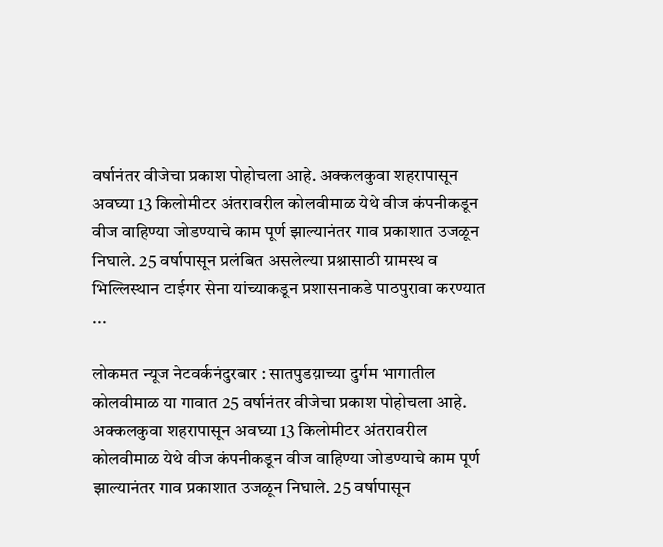वर्षानंतर वीजेचा प्रकाश पोहोचला आहे. अक्कलकुवा शहरापासून अवघ्या 13 किलोमीटर अंतरावरील कोलवीमाळ येथे वीज कंपनीकडून वीज वाहिण्या जोडण्याचे काम पूर्ण झाल्यानंतर गाव प्रकाशात उजळून निघाले. 25 वर्षापासून प्रलंबित असलेल्या प्रश्नासाठी ग्रामस्थ व भिल्लिस्थान टाईगर सेना यांच्याकडून प्रशासनाकडे पाठपुरावा करण्यात ...

लोकमत न्यूज नेटवर्कनंदुरबार : सातपुडय़ाच्या दुर्गम भागातील कोलवीमाळ या गावात 25 वर्षानंतर वीजेचा प्रकाश पोहोचला आहे. अक्कलकुवा शहरापासून अवघ्या 13 किलोमीटर अंतरावरील कोलवीमाळ येथे वीज कंपनीकडून वीज वाहिण्या जोडण्याचे काम पूर्ण झाल्यानंतर गाव प्रकाशात उजळून निघाले. 25 वर्षापासून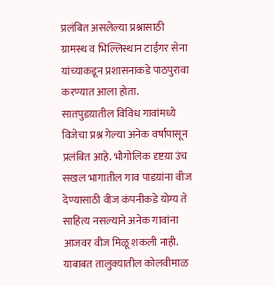प्रलंबित असलेल्या प्रश्नासाठी ग्रामस्थ व भिल्लिस्थान टाईगर सेना यांच्याकडून प्रशासनाकडे पाठपुरावा करण्यात आला होता. सातपुडय़ातील विविध गावांमध्ये विजेचा प्रश्न गेल्या अनेक वर्षापासून प्रलंबित आहे. भौगोलिक दृष्टय़ा उंच सखल भागातील गाव पाडय़ांना वीज देण्यासाठी वीज कंपनीकडे योग्य ते साहित्य नसल्याने अनेक गावांना आजवर वीज मिळू शकली नाही. याबाबत तालुक्यातील कोलवीमाळ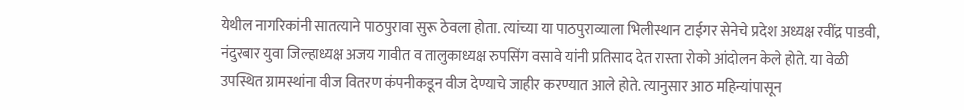येथील नागरिकांनी सातत्याने पाठपुरावा सुरू ठेवला होता. त्यांच्या या पाठपुराव्याला भिलीस्थान टाईगर सेनेचे प्रदेश अध्यक्ष रवींद्र पाडवी, नंदुरबार युवा जिल्हाध्यक्ष अजय गावीत व तालुकाध्यक्ष रुपसिंग वसावे यांनी प्रतिसाद देत रास्ता रोको आंदोलन केले होते. या वेळी उपस्थित ग्रामस्थांना वीज वितरण कंपनीकडून वीज देण्याचे जाहीर करण्यात आले होते. त्यानुसार आठ महिन्यांपासून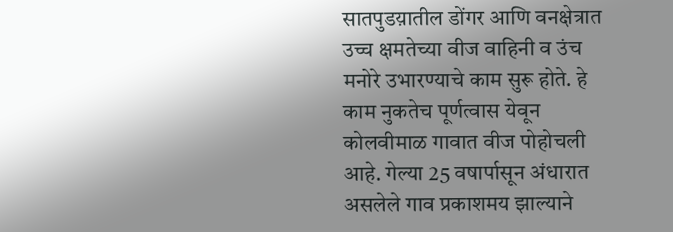सातपुडय़ातील डोंगर आणि वनक्षेत्रात उच्च क्षमतेच्या वीज वाहिनी व उंच मनोरे उभारण्याचे काम सुरू होते. हे काम नुकतेच पूर्णत्वास येवून कोलवीमाळ गावात वीज पोहोचली आहे. गेल्या 25 वषार्पासून अंधारात असलेले गाव प्रकाशमय झाल्याने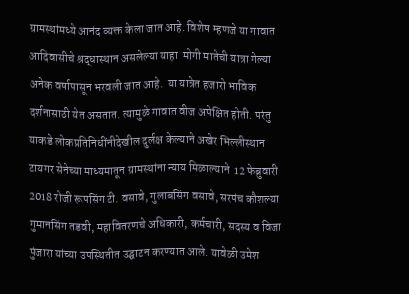ग्रामस्थांमध्ये आनंद व्यक्त केला जात आहे. विशेष म्हणजे या गावात आदिवासीचे श्रद्धास्थान असलेल्या याहा  मोगी मातेची यात्रा गेल्या अनेक वर्षापासून भरवली जात आहे.  या यात्रेत हजारो भाविक दर्शनासाठी येत असतात. त्यामुळे गावात वीज अपेक्षित होती. परंतु याकडे लोकप्रतिनिधींनीदेखील दुर्लक्ष केल्याने अखेर भिल्लीस्थान टायगर सेनेच्या माध्यमातून ग्रामस्थांना न्याय मिळाल्याने  12 फेब्रुवारी 2018 रोजी रूपसिंग टी. वसावे, गुलाबसिंग वसावे, सरपंच कौशल्या गुमानसिंग तडवी, महावितरणचे अधिकारी, कर्मचारी, सदस्य व विजा पुंजारा यांच्या उपस्थितीत उद्घाटन करण्यात आले. यावेळी उमेश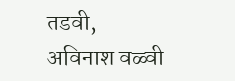तडवी, अविनाश वळ्वी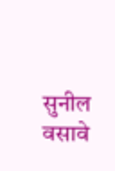सुनील वसावे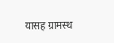यासह ग्रामस्थ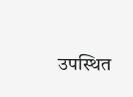उपस्थित